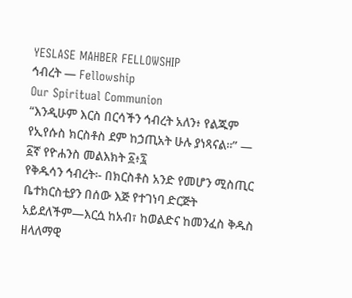YESLASE MAHBER FELLOWSHIP
ኅብረት — Fellowship
Our Spiritual Communion
“እንዲሁም እርስ በርሳችን ኅብረት አለን፥ የልጁም የኢየሱስ ክርስቶስ ደም ከኃጢአት ሁሉ ያነጻናል።” — ፩ኛ የዮሐንስ መልእክት ፩፥፯
የቅዱሳን ኅብረት፡- በክርስቶስ አንድ የመሆን ሚስጢር
ቤተክርስቲያን በሰው እጅ የተገነባ ድርጅት አይደለችም—እርሷ ከአብ፣ ከወልድና ከመንፈስ ቅዱስ ዘላለማዊ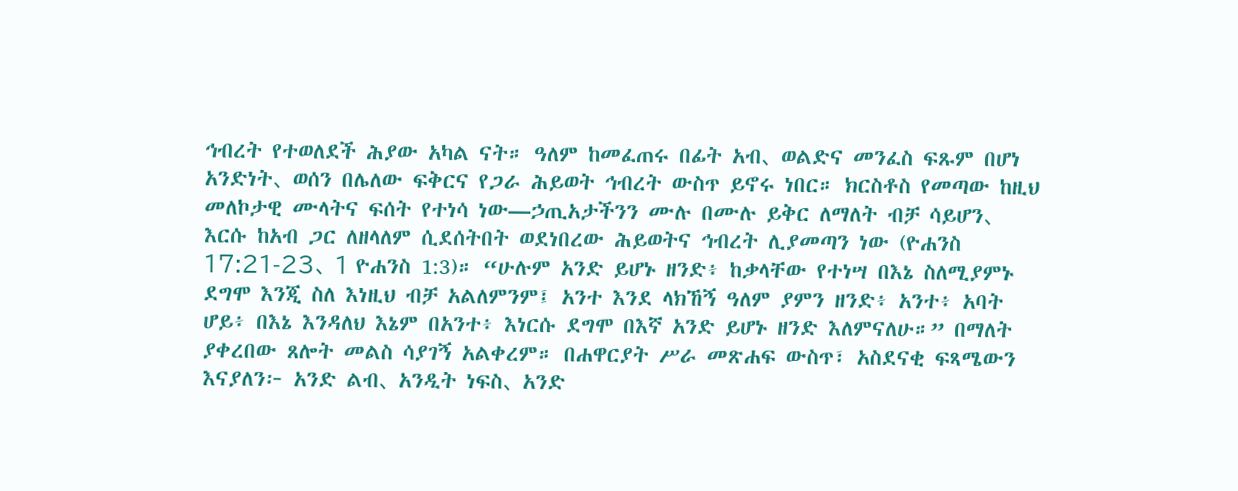ኅብረት የተወለደች ሕያው አካል ናት። ዓለም ከመፈጠሩ በፊት አብ、 ወልድና መንፈስ ፍጹም በሆነ አንድነት、 ወሰን በሌለው ፍቅርና የጋራ ሕይወት ኅብረት ውስጥ ይኖሩ ነበር። ክርስቶስ የመጣው ከዚህ መለኮታዊ ሙላትና ፍሰት የተነሳ ነው—ኃጢአታችንን ሙሉ በሙሉ ይቅር ለማለት ብቻ ሳይሆን、 እርሱ ከአብ ጋር ለዘላለም ሲደሰትበት ወደነበረው ሕይወትና ኅብረት ሊያመጣን ነው (ዮሐንስ 17:21-23、 1 ዮሐንስ 1:3)። “ሁሉም አንድ ይሆኑ ዘንድ፥ ከቃላቸው የተነሣ በእኔ ስለሚያምኑ ደግሞ እንጂ ስለ እነዚህ ብቻ አልለምንም፤ አንተ እንደ ላክኸኝ ዓለም ያምን ዘንድ፥ አንተ፥ አባት ሆይ፥ በእኔ እንዳለህ እኔም በአንተ፥ እነርሱ ደግሞ በእኛ አንድ ይሆኑ ዘንድ እለምናለሁ።” በማለት ያቀረበው ጸሎት መልስ ሳያገኝ አልቀረም። በሐዋርያት ሥራ መጽሐፍ ውስጥ፣ አስደናቂ ፍጻሜውን እናያለን፦ አንድ ልብ、 አንዲት ነፍስ、 አንድ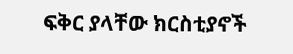ፍቅር ያላቸው ክርስቲያኖች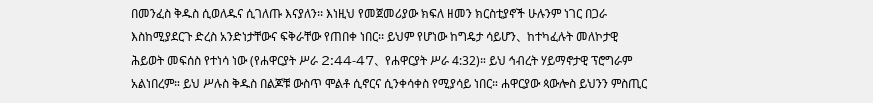በመንፈስ ቅዱስ ሲወለዱና ሲገለጡ እናያለን፡፡ እነዚህ የመጀመሪያው ክፍለ ዘመን ክርስቲያኖች ሁሉንም ነገር በጋራ እስከሚያደርጉ ድረስ አንድነታቸውና ፍቅራቸው የጠበቀ ነበር፡፡ ይህም የሆነው ከግዴታ ሳይሆን、 ከተካፈሉት መለኮታዊ ሕይወት መፍሰስ የተነሳ ነው (የሐዋርያት ሥራ 2:44-47、 የሐዋርያት ሥራ 4:32)። ይህ ኅብረት ሃይማኖታዊ ፕሮግራም አልነበረም። ይህ ሥሉስ ቅዱስ በልጆቹ ውስጥ ሞልቶ ሲኖርና ሲንቀሳቀስ የሚያሳይ ነበር። ሐዋርያው ጳውሎስ ይህንን ምስጢር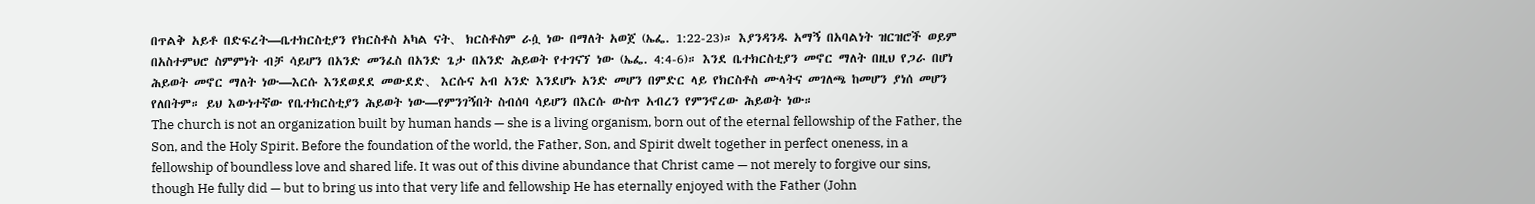በጥልቅ አይቶ በድፍረት—ቤተክርስቲያን የክርስቶስ አካል ናት、 ክርስቶስም ራሷ ነው በማለት አወጀ (ኤፌ. 1:22-23)። እያንዳንዱ አማኝ በአባልነት ዝርዝሮች ወይም በአስተምህሮ ስምምነት ብቻ ሳይሆን በአንድ መንፈስ በአንድ ጌታ በአንድ ሕይወት የተገናኘ ነው (ኤፌ. 4:4-6)። እንደ ቤተክርስቲያን መኖር ማለት በዚህ የጋራ በሆነ ሕይወት መኖር ማለት ነው—እርሱ እንደወደደ መውደድ、 እርሱና አብ አንድ እንደሆኑ አንድ መሆን በምድር ላይ የክርስቶስ ሙላትና መገለጫ ከመሆን ያነሰ መሆን የለበትም። ይህ እውነተኛው የቤተክርስቲያን ሕይወት ነው—የምንገኝበት ስብሰባ ሳይሆን በእርሱ ውስጥ አብረን የምንኖረው ሕይወት ነው።
The church is not an organization built by human hands — she is a living organism, born out of the eternal fellowship of the Father, the Son, and the Holy Spirit. Before the foundation of the world, the Father, Son, and Spirit dwelt together in perfect oneness, in a fellowship of boundless love and shared life. It was out of this divine abundance that Christ came — not merely to forgive our sins, though He fully did — but to bring us into that very life and fellowship He has eternally enjoyed with the Father (John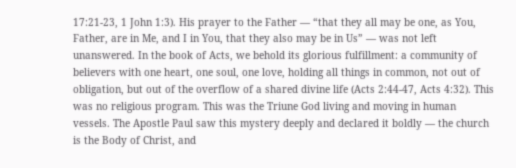17:21-23, 1 John 1:3). His prayer to the Father — “that they all may be one, as You, Father, are in Me, and I in You, that they also may be in Us” — was not left unanswered. In the book of Acts, we behold its glorious fulfillment: a community of believers with one heart, one soul, one love, holding all things in common, not out of obligation, but out of the overflow of a shared divine life (Acts 2:44-47, Acts 4:32). This was no religious program. This was the Triune God living and moving in human vessels. The Apostle Paul saw this mystery deeply and declared it boldly — the church is the Body of Christ, and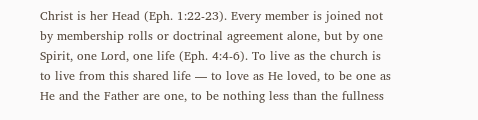Christ is her Head (Eph. 1:22-23). Every member is joined not by membership rolls or doctrinal agreement alone, but by one Spirit, one Lord, one life (Eph. 4:4-6). To live as the church is to live from this shared life — to love as He loved, to be one as He and the Father are one, to be nothing less than the fullness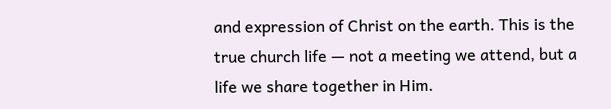and expression of Christ on the earth. This is the true church life — not a meeting we attend, but a life we share together in Him.